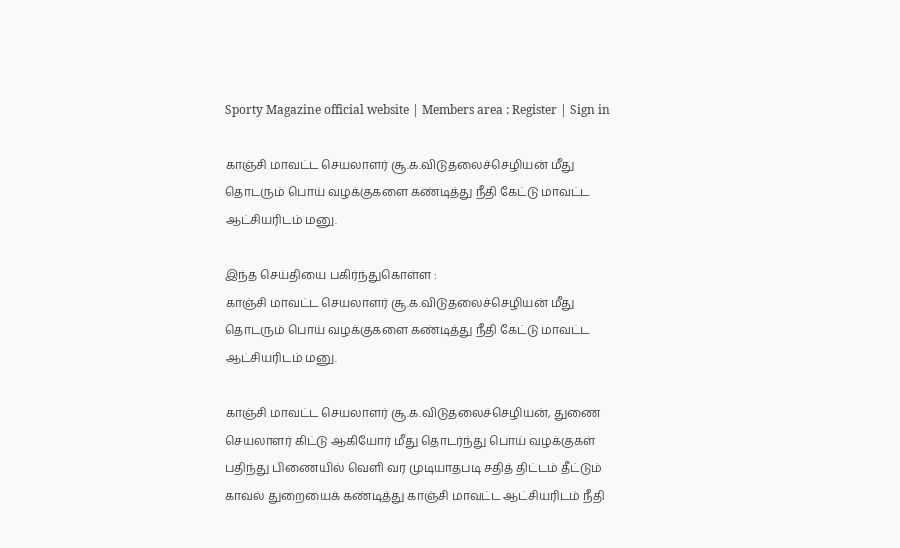Sporty Magazine official website | Members area : Register | Sign in

காஞ்சி மாவட்ட செயலாளர் சூ.க.விடுதலைச்செழியன் மீது தொடரும் பொய் வழக்குகளை கண்டித்து நீதி கேட்டு மாவட்ட ஆட்சியரிடம் மனு.

இந்த செய்தியை பகிர்ந்துகொள்ள :
காஞ்சி மாவட்ட செயலாளர் சூ.க.விடுதலைச்செழியன் மீது தொடரும் பொய் வழக்குகளை கண்டித்து நீதி கேட்டு மாவட்ட ஆட்சியரிடம் மனு.

காஞ்சி மாவட்ட செயலாளர் சூ.க.விடுதலைச்செழியன், துணை செயலாளர் கிட்டு ஆகியோர் மீது தொடர்ந்து பொய் வழக்குகள் பதிந்து பிணையில் வெளி வர முடியாதபடி சதித் திட்டம் தீட்டும் காவல் துறையைக் கண்டித்து காஞ்சி மாவட்ட ஆட்சியரிடம் நீதி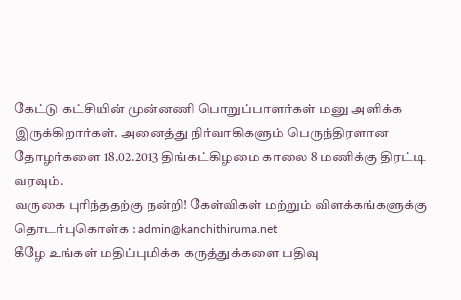கேட்டு கட்சியின் முன்னணி பொறுப்பாளர்கள் மனு அளிக்க இருக்கிறார்கள். அனைத்து நிர்வாகிகளும் பெருந்திரளான தோழர்களை 18.02.2013 திங்கட்கிழமை காலை 8 மணிக்கு திரட்டி வரவும்.
வருகை புரிந்ததற்கு நன்றி! கேள்விகள் மற்றும் விளக்கங்களுக்கு தொடர்புகொள்க : admin@kanchithiruma.net
கீழே உங்கள் மதிப்புமிக்க கருத்துக்களை பதிவு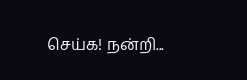செய்க! நன்றி...